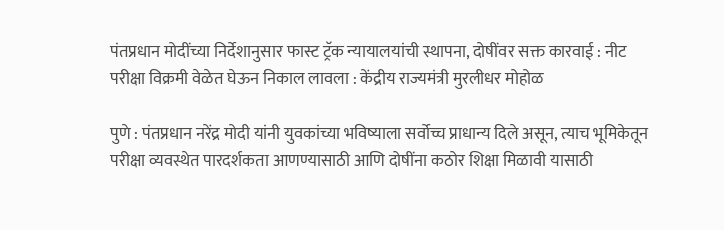पंतप्रधान मोदींच्या निर्देशानुसार फास्ट ट्रॅक न्यायालयांची स्थापना, दोषींवर सक्त कारवाई : नीट परीक्षा विक्रमी वेळेत घेऊन निकाल लावला : केंद्रीय राज्यमंत्री मुरलीधर मोहोळ

पुणे : पंतप्रधान नरेंद्र मोदी यांनी युवकांच्या भविष्याला सर्वोच्च प्राधान्य दिले असून, त्याच भूमिकेतून परीक्षा व्यवस्थेत पारदर्शकता आणण्यासाठी आणि दोषींना कठोर शिक्षा मिळावी यासाठी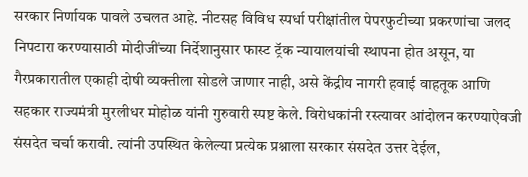सरकार निर्णायक पावले उचलत आहे. नीटसह विविध स्पर्धा परीक्षांतील पेपरफुटीच्या प्रकरणांचा जलद निपटारा करण्यासाठी मोदीजींच्या निर्देशानुसार फास्ट ट्रॅक न्यायालयांची स्थापना होत असून, या गैरप्रकारातील एकाही दोषी व्यक्तीला सोडले जाणार नाही, असे केंद्रीय नागरी हवाई वाहतूक आणि सहकार राज्यमंत्री मुरलीधर मोहोळ यांनी गुरुवारी स्पष्ट केले. विरोधकांनी रस्त्यावर आंदोलन करण्याऐवजी संसदेत चर्चा करावी. त्यांनी उपस्थित केलेल्या प्रत्येक प्रश्नाला सरकार संसदेत उत्तर देईल,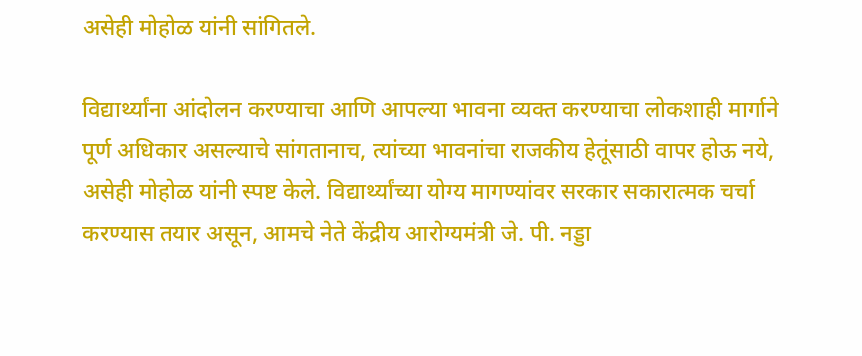असेही मोहोळ यांनी सांगितले.

विद्यार्थ्यांना आंदोलन करण्याचा आणि आपल्या भावना व्यक्त करण्याचा लोकशाही मार्गाने पूर्ण अधिकार असल्याचे सांगतानाच, त्यांच्या भावनांचा राजकीय हेतूंसाठी वापर होऊ नये, असेही मोहोळ यांनी स्पष्ट केले. विद्यार्थ्यांच्या योग्य मागण्यांवर सरकार सकारात्मक चर्चा करण्यास तयार असून, आमचे नेते केंद्रीय आरोग्यमंत्री जे. पी. नड्डा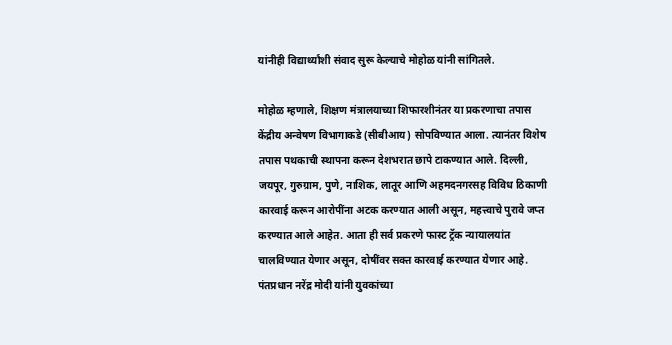यांनीही विद्यार्थ्यांशी संवाद सुरू केल्याचे मोहोळ यांनी सांगितले.

मोहोळ म्हणाले, शिक्षण मंत्रालयाच्या शिफारशीनंतर या प्रकरणाचा तपास केंद्रीय अन्वेषण विभागाकडे (सीबीआय) सोपविण्यात आला. त्यानंतर विशेष तपास पथकाची स्थापना करून देशभरात छापे टाकण्यात आले. दिल्ली, जयपूर, गुरुग्राम, पुणे, नाशिक, लातूर आणि अहमदनगरसह विविध ठिकाणी कारवाई करून आरोपींना अटक करण्यात आली असून, महत्त्वाचे पुरावे जप्त करण्यात आले आहेत. आता ही सर्व प्रकरणे फास्ट ट्रॅक न्यायालयांत चालविण्यात येणार असून, दोषींवर सक्त कारवाई करण्यात येणार आहे. पंतप्रधान नरेंद्र मोदी यांनी युवकांच्या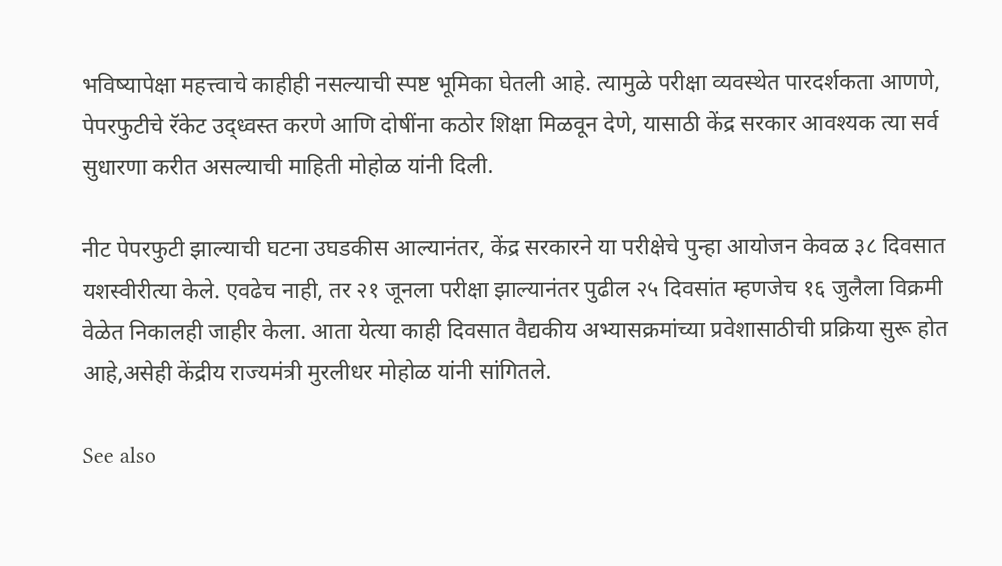भविष्यापेक्षा महत्त्वाचे काहीही नसल्याची स्पष्ट भूमिका घेतली आहे. त्यामुळे परीक्षा व्यवस्थेत पारदर्शकता आणणे, पेपरफुटीचे रॅकेट उद्ध्वस्त करणे आणि दोषींना कठोर शिक्षा मिळवून देणे, यासाठी केंद्र सरकार आवश्यक त्या सर्व सुधारणा करीत असल्याची माहिती मोहोळ यांनी दिली.

नीट पेपरफुटी झाल्याची घटना उघडकीस आल्यानंतर, केंद्र सरकारने या परीक्षेचे पुन्हा आयोजन केवळ ३८ दिवसात यशस्वीरीत्या केले. एवढेच नाही, तर २१ जूनला परीक्षा झाल्यानंतर पुढील २५ दिवसांत म्हणजेच १६ जुलैला विक्रमी वेळेत निकालही जाहीर केला. आता येत्या काही दिवसात वैद्यकीय अभ्यासक्रमांच्या प्रवेशासाठीची प्रक्रिया सुरू होत आहे,असेही केंद्रीय राज्यमंत्री मुरलीधर मोहोळ यांनी सांगितले.

See also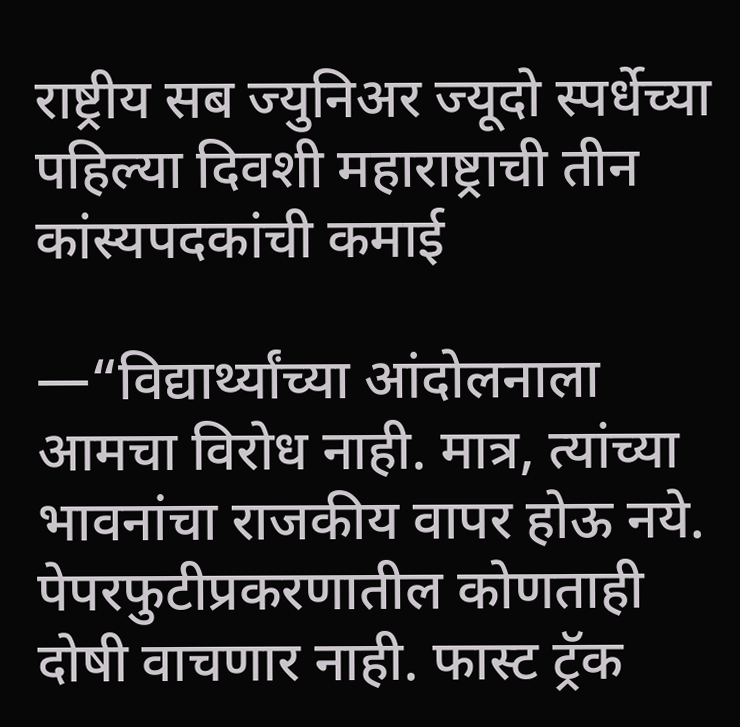राष्ट्रीय सब ज्युनिअर ज्यूदो स्पर्धेच्या पहिल्या दिवशी महाराष्ट्राची तीन कांस्यपदकांची कमाई

—“विद्यार्थ्यांच्या आंदोलनाला आमचा विरोध नाही. मात्र, त्यांच्या भावनांचा राजकीय वापर होऊ नये. पेपरफुटीप्रकरणातील कोणताही दोषी वाचणार नाही. फास्ट ट्रॅक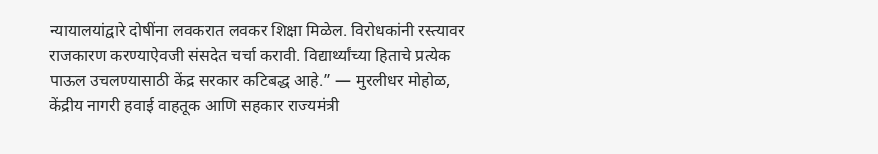न्यायालयांद्वारे दोषींना लवकरात लवकर शिक्षा मिळेल. विरोधकांनी रस्त्यावर राजकारण करण्याऐवजी संसदेत चर्चा करावी. विद्यार्थ्यांच्या हिताचे प्रत्येक पाऊल उचलण्यासाठी केंद्र सरकार कटिबद्ध आहे.” — मुरलीधर मोहोळ, केंद्रीय नागरी हवाई वाहतूक आणि सहकार राज्यमंत्री